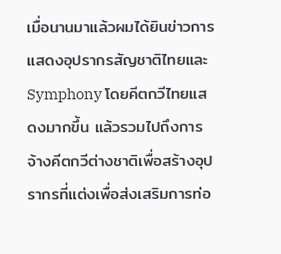เมื่อนานมาแล้วผมได้ยินข่าวการแสดงอุปรากรสัญชาติไทยและ Symphony โดยคีตกวีไทยแสดงมากขึ้น แล้วรวมไปถึงการจ้างคีตกวีต่างชาติเพื่อสร้างอุปรากรที่แต่งเพื่อส่งเสริมการท่อ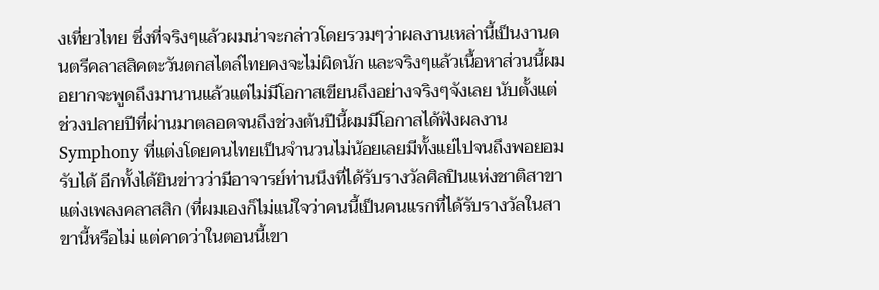งเที่ยวไทย ซึ่งที่จริงๆแล้วผมน่าจะกล่าวโดยรวมๆว่าผลงานเหล่านี้เป็นงานดนตรีคลาสสิคตะวันตกสไตล์ไทยคงจะไม่ผิดนัก และจริงๆแล้วเนื้อหาส่วนนี้ผมอยากจะพูดถึงมานานแล้วแต่ไม่มีโอกาสเขียนถึงอย่างจริงๆจังเลย นับตั้งแต่ช่วงปลายปีที่ผ่านมาตลอดจนถึงช่วงต้นปีนี้ผมมีโอกาสได้ฟังผลงาน Symphony ที่แต่งโดยคนไทยเป็นจำนวนไม่น้อยเลยมีทั้งแย่ไปจนถึงพอยอมรับได้ อีกทั้งได้ยินข่าวว่ามีอาจารย์ท่านนึงที่ได้รับรางวัลศิลปินแห่งชาติสาขาแต่งเพลงคลาสสิก (ที่ผมเองก็ไม่แน่ใจว่าคนนี้เป็นคนแรกที่ได้รับรางวัลในสาขานี้หรือไม่ แต่คาดว่าในตอนนี้เขา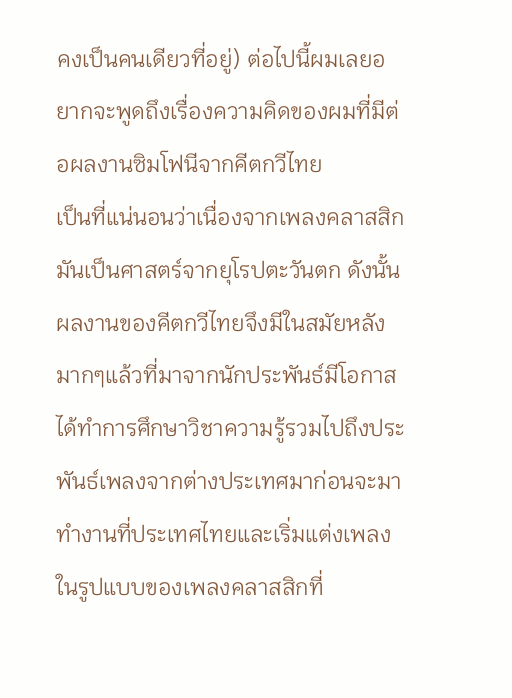คงเป็นคนเดียวที่อยู่) ต่อไปนี้ผมเลยอยากจะพูดถึงเรื่องความคิดของผมที่มีต่อผลงานซิมโฟนีจากคีตกวีไทย
เป็นที่แน่นอนว่าเนื่องจากเพลงคลาสสิกมันเป็นศาสตร์จากยุโรปตะวันตก ดังนั้นผลงานของคีตกวีไทยจึงมีในสมัยหลังมากๆแล้วที่มาจากนักประพันธ์มีโอกาสได้ทำการศึกษาวิชาความรู้รวมไปถึงประพันธ์เพลงจากต่างประเทศมาก่อนจะมาทำงานที่ประเทศไทยและเริ่มแต่งเพลงในรูปแบบของเพลงคลาสสิกที่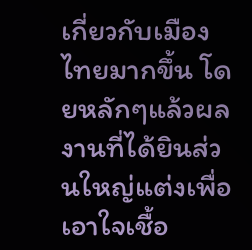เกี่ยวกับเมืองไทยมากขึ้น โดยหลักๆแล้วผลงานที่ได้ยินส่วนใหญ่แต่งเพื่อเอาใจเชื้อ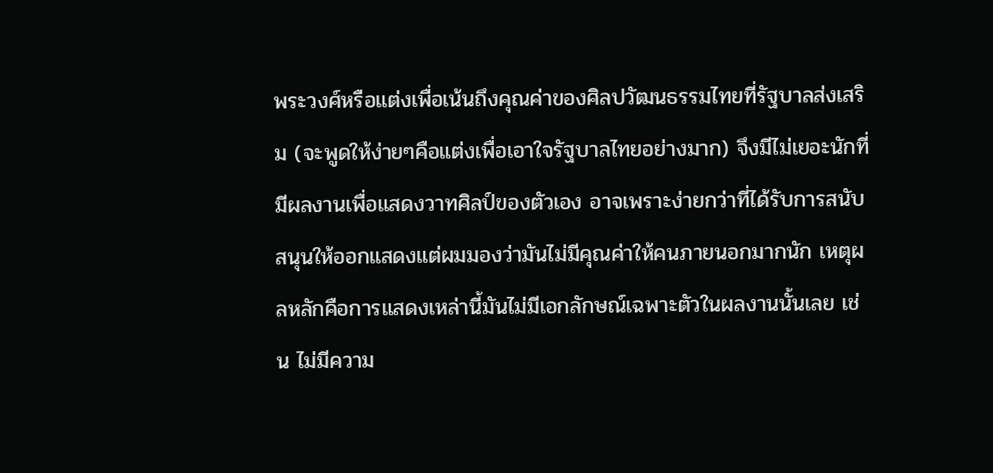พระวงศ์หรือแต่งเพื่อเน้นถึงคุณค่าของศิลปวัฒนธรรมไทยที่รัฐบาลส่งเสริม (จะพูดให้ง่ายๆคือแต่งเพื่อเอาใจรัฐบาลไทยอย่างมาก) จึงมีไม่เยอะนักที่มีผลงานเพื่อแสดงวาทศิลป์ของตัวเอง อาจเพราะง่ายกว่าที่ได้รับการสนับสนุนให้ออกแสดงแต่ผมมองว่ามันไม่มีคุณค่าให้คนภายนอกมากนัก เหตุผลหลักคือการแสดงเหล่านี้มันไม่มีเอกลักษณ์เฉพาะตัวในผลงานนั้นเลย เช่น ไม่มีความ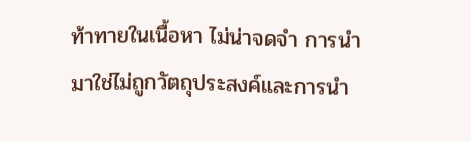ท้าทายในเนื้อหา ไม่น่าจดจำ การนำมาใช่ไม่ถูกวัตถุประสงค์และการนำ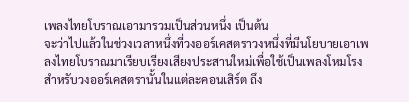เพลงไทยโบราณเอามารวมเป็นส่วนหนึ่ง เป็นต้น
จะว่าไปแล้วในช่วงเวลาหนึ่งที่วงออร์เคสตราวงหนึ่งที่มีนโยบายเอาเพลงไทยโบราณมาเรียบเรียงเสียงประสานใหม่เพื่อใช้เป็นเพลงโหมโรงสำหรับวงออร์เคสตรานั้นในแต่ละคอนเสิร์ต ถึง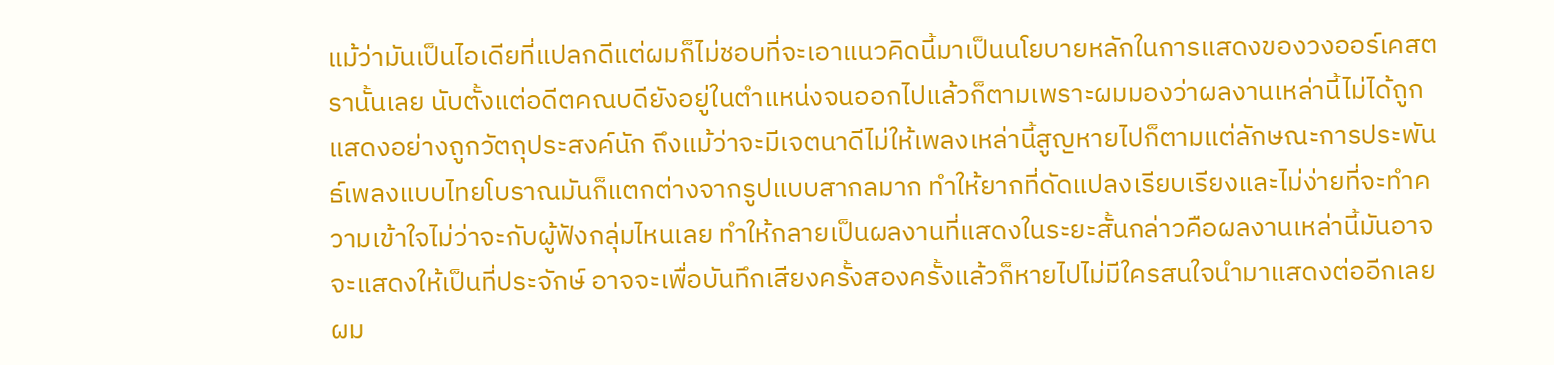แม้ว่ามันเป็นไอเดียที่แปลกดีแต่ผมก็ไม่ชอบที่จะเอาแนวคิดนี้มาเป็นนโยบายหลักในการแสดงของวงออร์เคสตรานั้นเลย นับตั้งแต่อดีตคณบดียังอยู่ในตำแหน่งจนออกไปแล้วก็ตามเพราะผมมองว่าผลงานเหล่านี้ไม่ได้ถูกแสดงอย่างถูกวัตถุประสงค์นัก ถึงแม้ว่าจะมีเจตนาดีไม่ให้เพลงเหล่านี้สูญหายไปก็ตามแต่ลักษณะการประพันธ์เพลงแบบไทยโบราณมันก็แตกต่างจากรูปแบบสากลมาก ทำให้ยากที่ดัดแปลงเรียบเรียงและไม่ง่ายที่จะทำความเข้าใจไม่ว่าจะกับผู้ฟังกลุ่มไหนเลย ทำให้กลายเป็นผลงานที่แสดงในระยะสั้นกล่าวคือผลงานเหล่านี้มันอาจจะแสดงให้เป็นที่ประจักษ์ อาจจะเพื่อบันทึกเสียงครั้งสองครั้งแล้วก็หายไปไม่มีใครสนใจนำมาแสดงต่ออีกเลย
ผม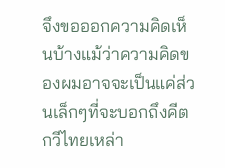จึงขอออกความคิดเห็นบ้างแม้ว่าความคิดของผมอาจจะเป็นแค่ส่วนเล็กๆที่จะบอกถึงคีตกวีไทยเหล่า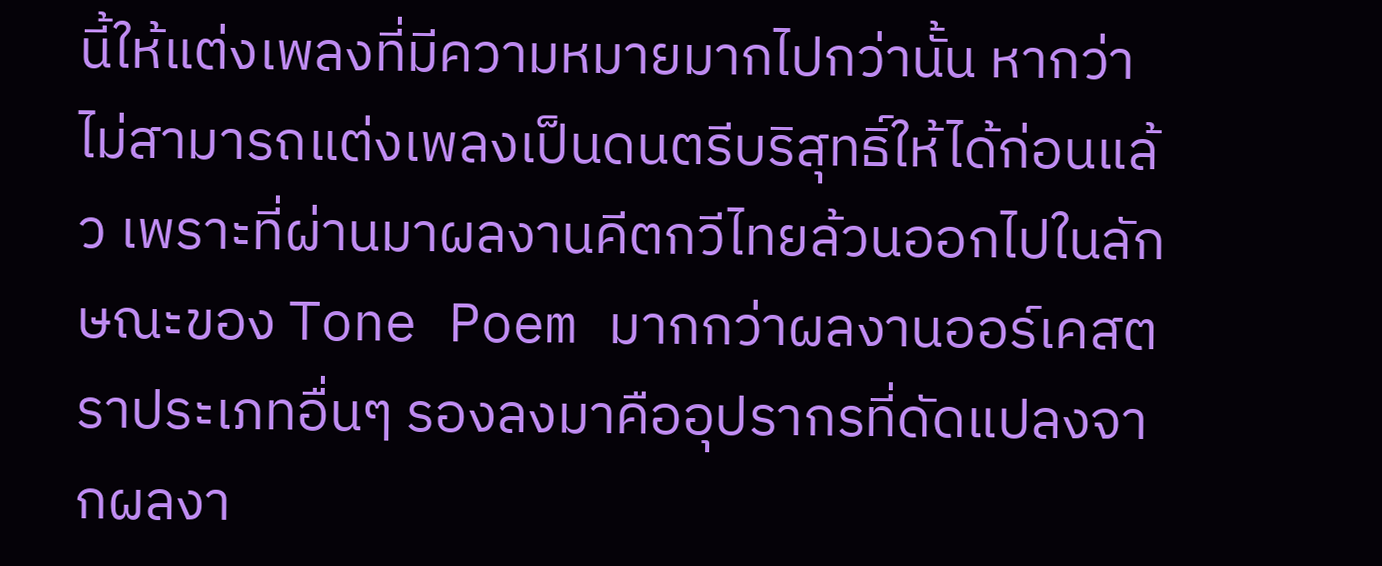นี้ให้แต่งเพลงที่มีความหมายมากไปกว่านั้น หากว่าไม่สามารถแต่งเพลงเป็นดนตรีบริสุทธิ์ให้ได้ก่อนแล้ว เพราะที่ผ่านมาผลงานคีตกวีไทยล้วนออกไปในลักษณะของ Tone Poem มากกว่าผลงานออร์เคสตราประเภทอื่นๆ รองลงมาคืออุปรากรที่ดัดแปลงจากผลงา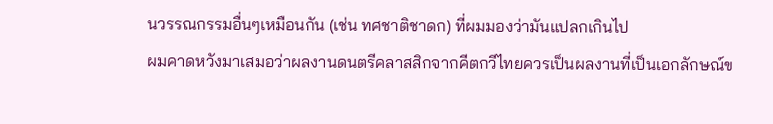นวรรณกรรมอื่นๆเหมือนกัน (เช่น ทศชาติชาดก) ที่ผมมองว่ามันแปลกเกินไป
ผมคาดหวังมาเสมอว่าผลงานดนตรีคลาสสิกจากคีตกวีไทยควรเป็นผลงานที่เป็นเอกลักษณ์ข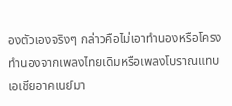องตัวเองจริงๆ กล่าวคือไม่เอาทำนองหรือโครงทำนองจากเพลงไทยเดิมหรือเพลงโบราณแทบเอเชียอาคเนย์มา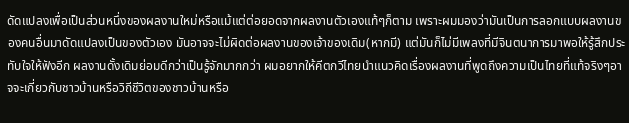ดัดแปลงเพื่อเป็นส่วนหนึ่งของผลงานใหม่หรือแม้แต่ต่อยอดจากผลงานตัวเองแท้ๆก็ตาม เพราะผมมองว่ามันเป็นการลอกแบบผลงานของคนอื่นมาดัดแปลงเป็นของตัวเอง มันอาจจะไม่ผิดต่อผลงานของเจ้าของเดิม(หากมี) แต่มันก็ไม่มีเพลงที่มีจินตนาการมาพอให้รู้สึกประทับใจให้ฟังอีก ผลงานดั้งเดิมย่อมดีกว่าเป็นรู้จักมากกว่า ผมอยากให้คีตกวีไทยนำแนวคิดเรื่องผลงานที่พูดถึงความเป็นไทยที่แท้จริงๆอาจจะเกี่ยวกับชาวบ้านหรือวิถีชีวิตของชาวบ้านหรือ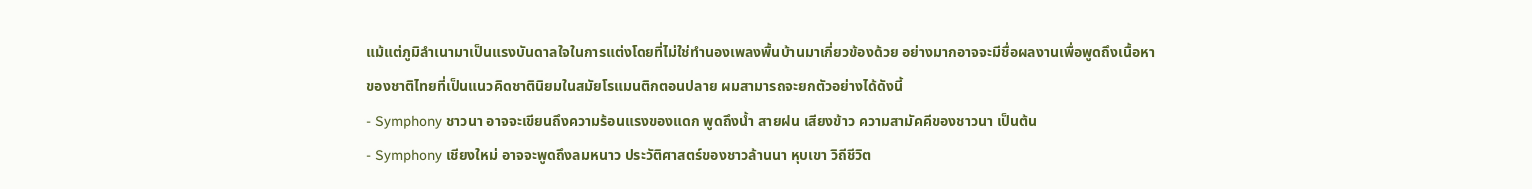แม้แต่ภูมิลำเนามาเป็นแรงบันดาลใจในการแต่งโดยที่ไม่ใช่ทำนองเพลงพื้นบ้านมาเกี่ยวข้องด้วย อย่างมากอาจจะมีชื่อผลงานเพื่อพูดถึงเนื้อหาของชาติไทยที่เป็นแนวคิดชาตินิยมในสมัยโรแมนติกตอนปลาย ผมสามารถจะยกตัวอย่างได้ดังนี้
- Symphony ชาวนา อาจจะเขียนถึงความร้อนแรงของแดก พูดถึงน้ำ สายฝน เสียงข้าว ความสามัคคีของชาวนา เป็นต้น
- Symphony เชียงใหม่ อาจจะพูดถึงลมหนาว ประวัติศาสตร์ของชาวล้านนา หุบเขา วิถีชีวิต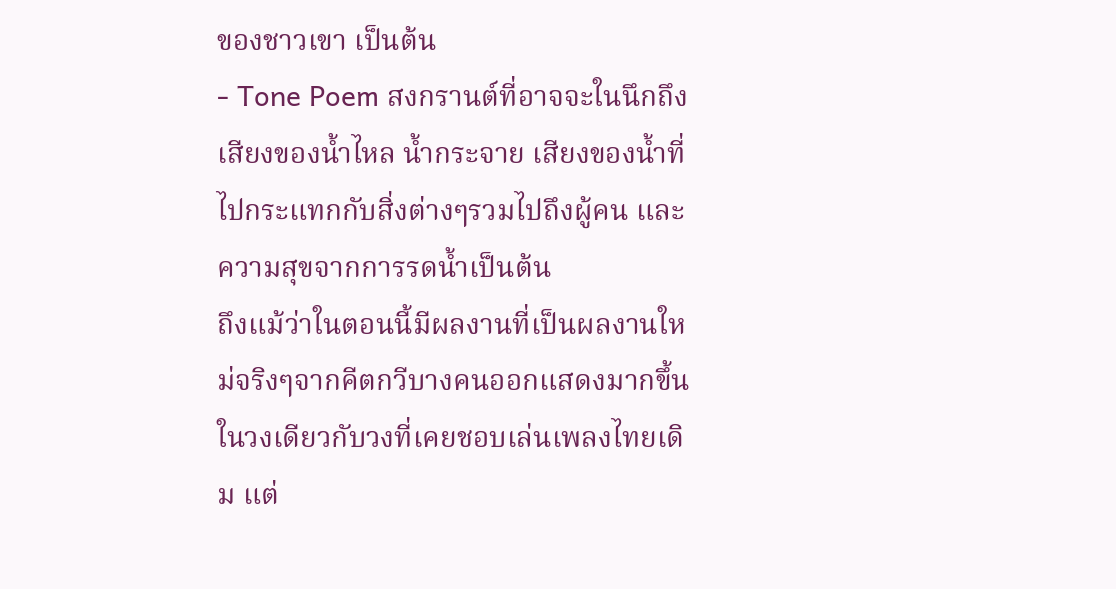ของชาวเขา เป็นต้น
- Tone Poem สงกรานต์ที่อาจจะในนึกถึงเสียงของน้ำไหล น้ำกระจาย เสียงของน้ำที่ไปกระแทกกับสิ่งต่างๆรวมไปถึงผู้คน และความสุขจากการรดน้ำเป็นต้น
ถึงแม้ว่าในตอนนี้มีผลงานที่เป็นผลงานใหม่จริงๆจากคีตกวีบางคนออกแสดงมากขึ้นในวงเดียวกับวงที่เคยชอบเล่นเพลงไทยเดิม แต่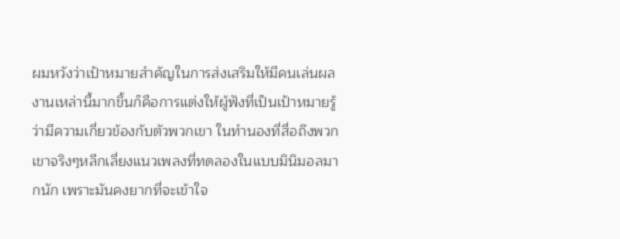ผมหวังว่าเป้าหมายสำคัญในการส่งเสริมให้มีคนเล่นผลงานเหล่านี้มากขึ้นก็คือการแต่งให้ผู้ฟังที่เป็นเป้าหมายรู้ว่ามีความเกี่ยวข้องกับตัวพวกเขา ในทำนองที่สื่อถึงพวกเขาจริงๆหลีกเลี่ยงแนวเพลงที่ทดลองในแบบมินิมอลมากนัก เพราะมันคงยากที่จะเข้าใจ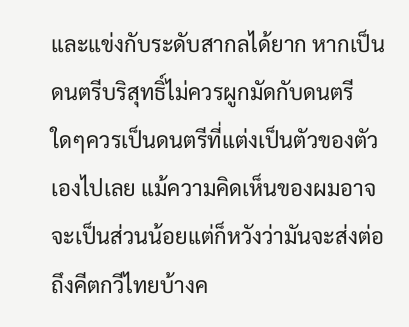และแข่งกับระดับสากลได้ยาก หากเป็นดนตรีบริสุทธิ์ไม่ควรผูกมัดกับดนตรีใดๆควรเป็นดนตรีที่แต่งเป็นตัวของตัวเองไปเลย แม้ความคิดเห็นของผมอาจจะเป็นส่วนน้อยแต่ก็หวังว่ามันจะส่งต่อถึงคีตกวีไทยบ้างค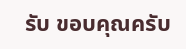รับ ขอบคุณครับ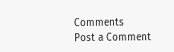Comments
Post a Comment